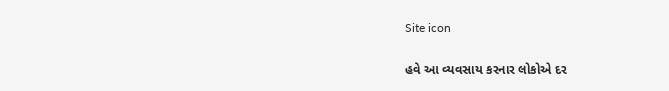Site icon

હવે આ વ્યવસાય કરનાર લોકોએ દર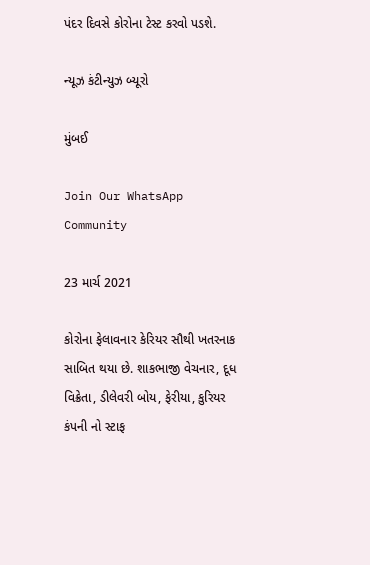પંદર દિવસે કોરોના ટેસ્ટ કરવો પડશે.

ન્યૂઝ કંટીન્યુઝ બ્યૂરો

મુંબઈ

Join Our WhatsApp Community

23 માર્ચ 2021

કોરોના ફેલાવનાર કેરિયર સૌથી ખતરનાક સાબિત થયા છે. શાકભાજી વેચનાર, દૂધ વિક્રેતા, ડીલેવરી બોય, ફેરીયા, કુરિયર કંપની નો સ્ટાફ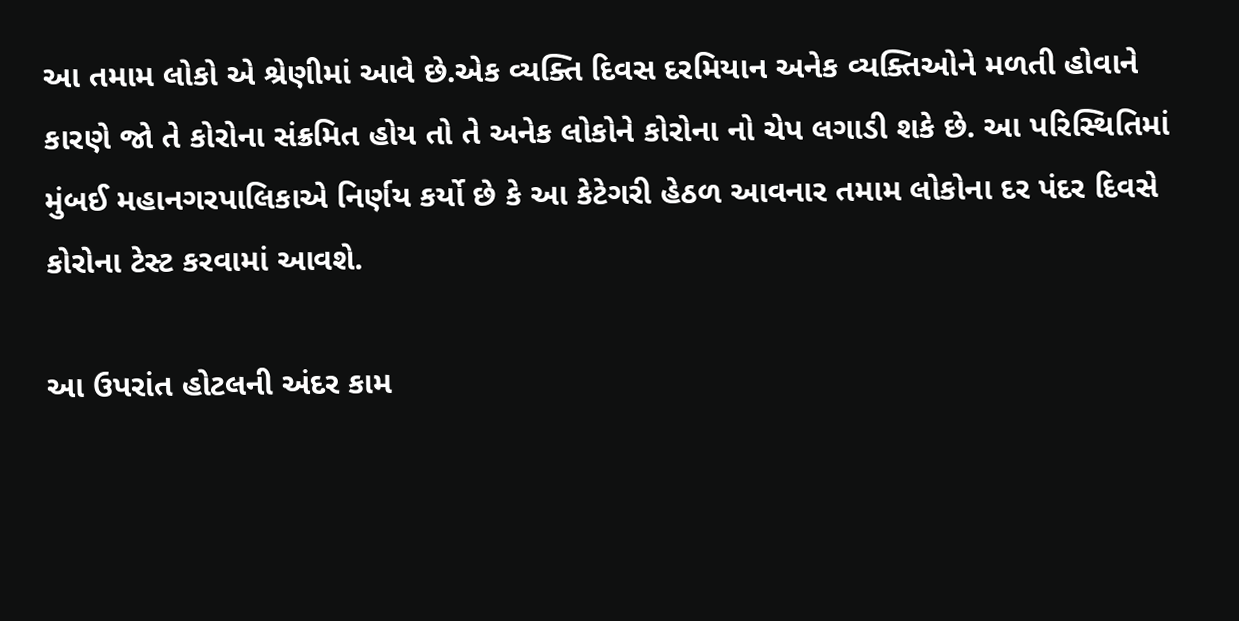આ તમામ લોકો એ શ્રેણીમાં આવે છે.એક વ્યક્તિ દિવસ દરમિયાન અનેક વ્યક્તિઓને મળતી હોવાને કારણે જો તે કોરોના સંક્રમિત હોય તો તે અનેક લોકોને કોરોના નો ચેપ લગાડી શકે છે. આ પરિસ્થિતિમાં મુંબઈ મહાનગરપાલિકાએ નિર્ણય કર્યો છે કે આ કેટેગરી હેઠળ આવનાર તમામ લોકોના દર પંદર દિવસે કોરોના ટેસ્ટ કરવામાં આવશે.

આ ઉપરાંત હોટલની અંદર કામ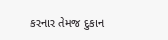કરનાર તેમજ દુકાન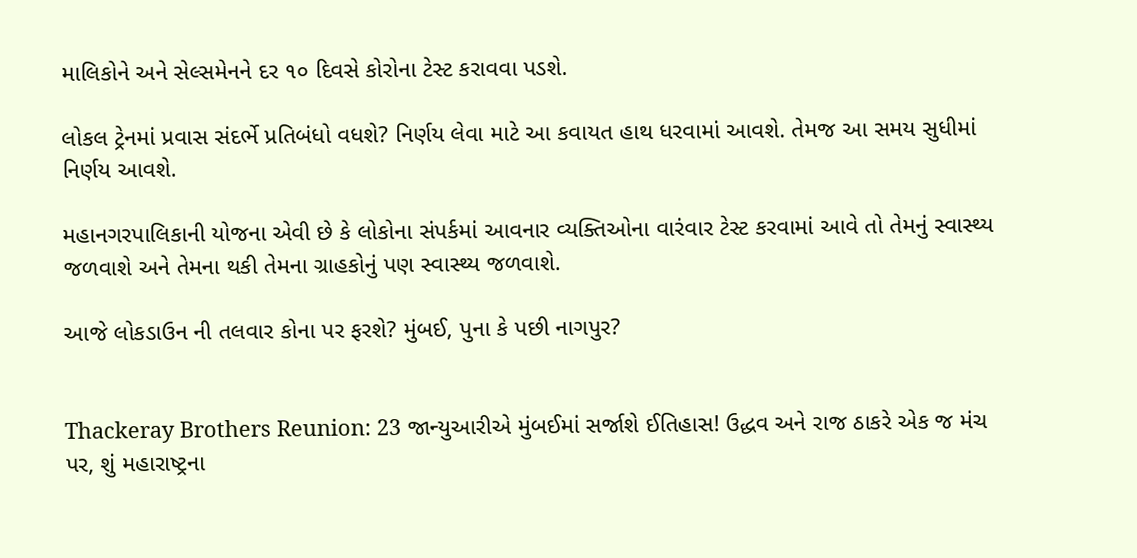માલિકોને અને સેલ્સમેનને દર ૧૦ દિવસે કોરોના ટેસ્ટ કરાવવા પડશે.

લોકલ ટ્રેનમાં પ્રવાસ સંદર્ભે પ્રતિબંધો વધશે? નિર્ણય લેવા માટે આ કવાયત હાથ ધરવામાં આવશે. તેમજ આ સમય સુધીમાં નિર્ણય આવશે.

મહાનગરપાલિકાની યોજના એવી છે કે લોકોના સંપર્કમાં આવનાર વ્યક્તિઓના વારંવાર ટેસ્ટ કરવામાં આવે તો તેમનું સ્વાસ્થ્ય જળવાશે અને તેમના થકી તેમના ગ્રાહકોનું પણ સ્વાસ્થ્ય જળવાશે.

આજે લોકડાઉન ની તલવાર કોના પર ફરશે? મુંબઈ, પુના કે પછી નાગપુર?


Thackeray Brothers Reunion: 23 જાન્યુઆરીએ મુંબઈમાં સર્જાશે ઈતિહાસ! ઉદ્ધવ અને રાજ ઠાકરે એક જ મંચ પર, શું મહારાષ્ટ્રના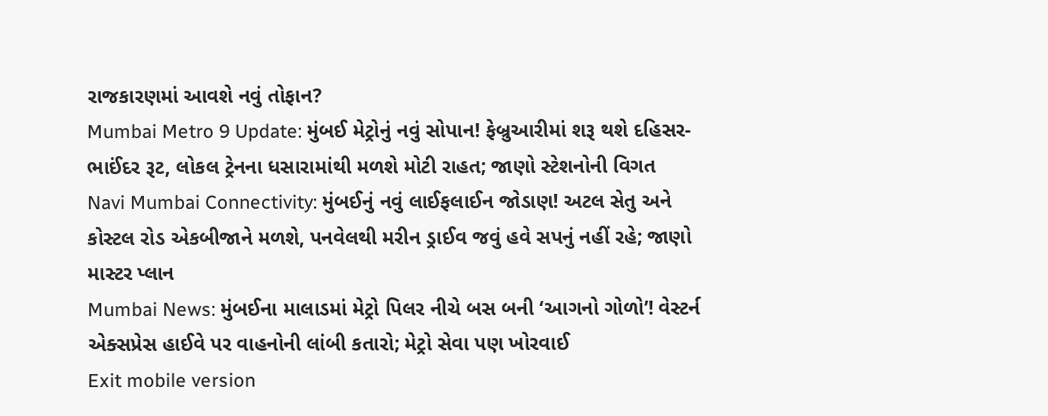રાજકારણમાં આવશે નવું તોફાન?
Mumbai Metro 9 Update: મુંબઈ મેટ્રોનું નવું સોપાન! ફેબ્રુઆરીમાં શરૂ થશે દહિસર-ભાઈંદર રૂટ, લોકલ ટ્રેનના ધસારામાંથી મળશે મોટી રાહત; જાણો સ્ટેશનોની વિગત
Navi Mumbai Connectivity: મુંબઈનું નવું લાઈફલાઈન જોડાણ! અટલ સેતુ અને કોસ્ટલ રોડ એકબીજાને મળશે, પનવેલથી મરીન ડ્રાઈવ જવું હવે સપનું નહીં રહે; જાણો માસ્ટર પ્લાન
Mumbai News: મુંબઈના માલાડમાં મેટ્રો પિલર નીચે બસ બની ‘આગનો ગોળો’! વેસ્ટર્ન એક્સપ્રેસ હાઈવે પર વાહનોની લાંબી કતારો; મેટ્રો સેવા પણ ખોરવાઈ
Exit mobile version